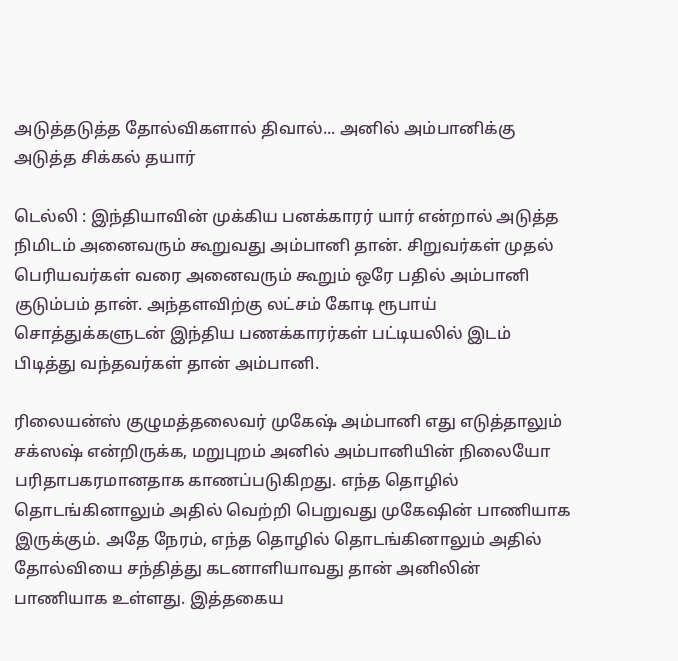அடுத்தடுத்த தோல்விகளால் திவால்... அனில் அம்பானிக்கு அடுத்த சிக்கல் தயார்

டெல்லி : இந்தியாவின் முக்கிய பனக்காரர் யார் என்றால் அடுத்த நிமிடம் அனைவரும் கூறுவது அம்பானி தான். சிறுவர்கள் முதல் பெரியவர்கள் வரை அனைவரும் கூறும் ஒரே பதில் அம்பானி குடும்பம் தான். அந்தளவிற்கு லட்சம் கோடி ரூபாய் சொத்துக்களுடன் இந்திய பணக்காரர்கள் பட்டியலில் இடம் பிடித்து வந்தவர்கள் தான் அம்பானி.

ரிலையன்ஸ் குழுமத்தலைவர் முகேஷ் அம்பானி எது எடுத்தாலும் சக்ஸஷ் என்றிருக்க, மறுபுறம் அனில் அம்பானியின் நிலையோ பரிதாபகரமானதாக காணப்படுகிறது. எந்த தொழில் தொடங்கினாலும் அதில் வெற்றி பெறுவது முகேஷின் பாணியாக இருக்கும். அதே நேரம், எந்த தொழில் தொடங்கினாலும் அதில் தோல்வியை சந்தித்து கடனாளியாவது தான் அனிலின் பாணியாக உள்ளது. இத்தகைய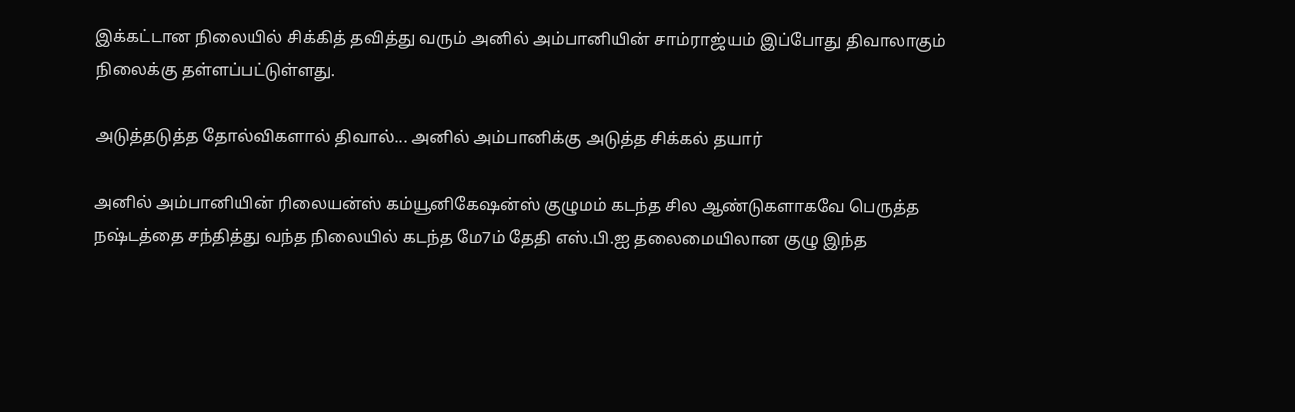இக்கட்டான நிலையில் சிக்கித் தவித்து வரும் அனில் அம்பானியின் சாம்ராஜ்யம் இப்போது திவாலாகும் நிலைக்கு தள்ளப்பட்டுள்ளது.

அடுத்தடுத்த தோல்விகளால் திவால்... அனில் அம்பானிக்கு அடுத்த சிக்கல் தயார்

அனில் அம்பானியின் ரிலையன்ஸ் கம்யூனிகேஷன்ஸ் குழுமம் கடந்த சில ஆண்டுகளாகவே பெருத்த நஷ்டத்தை சந்தித்து வந்த நிலையில் கடந்த மே7ம் தேதி எஸ்.பி.ஐ தலைமையிலான குழு இந்த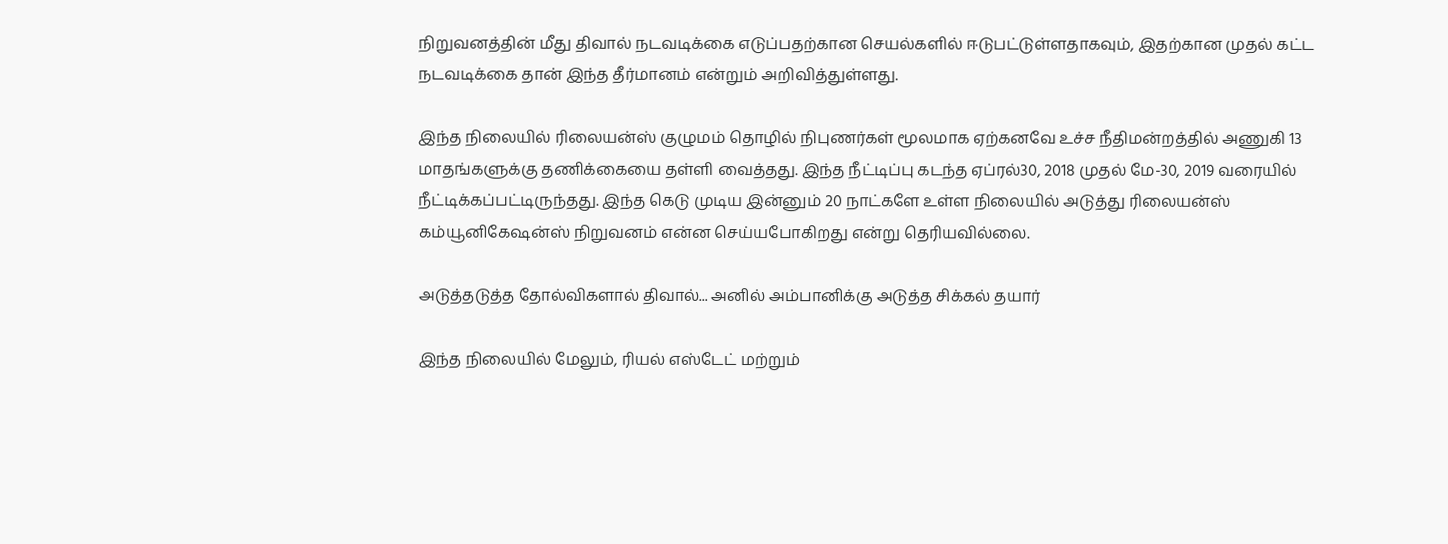நிறுவனத்தின் மீது திவால் நடவடிக்கை எடுப்பதற்கான செயல்களில் ஈடுபட்டுள்ளதாகவும், இதற்கான முதல் கட்ட நடவடிக்கை தான் இந்த தீர்மானம் என்றும் அறிவித்துள்ளது.

இந்த நிலையில் ரிலையன்ஸ் குழுமம் தொழில் நிபுணர்கள் மூலமாக ஏற்கனவே உச்ச நீதிமன்றத்தில் அணுகி 13 மாதங்களுக்கு தணிக்கையை தள்ளி வைத்தது. இந்த நீட்டிப்பு கடந்த ஏப்ரல்30, 2018 முதல் மே-30, 2019 வரையில் நீட்டிக்கப்பட்டிருந்தது. இந்த கெடு முடிய இன்னும் 20 நாட்களே உள்ள நிலையில் அடுத்து ரிலையன்ஸ் கம்யூனிகேஷன்ஸ் நிறுவனம் என்ன செய்யபோகிறது என்று தெரியவில்லை.

அடுத்தடுத்த தோல்விகளால் திவால்... அனில் அம்பானிக்கு அடுத்த சிக்கல் தயார்

இந்த நிலையில் மேலும், ரியல் எஸ்டேட் மற்றும்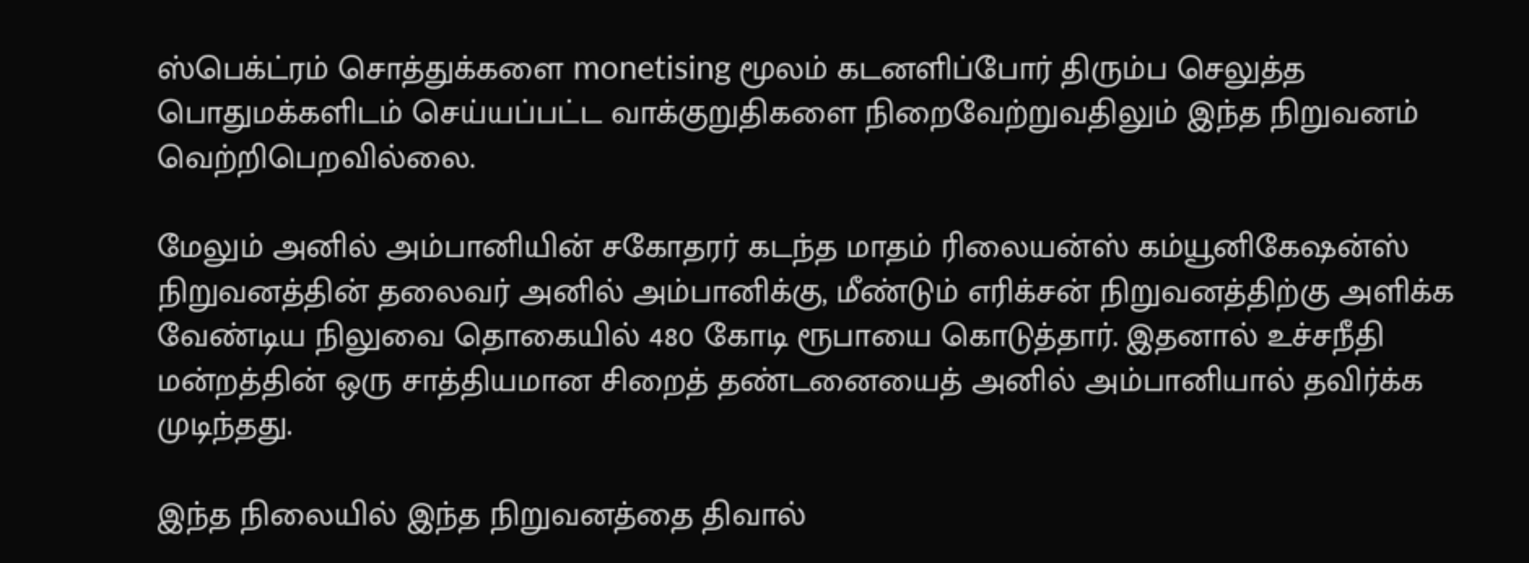ஸ்பெக்ட்ரம் சொத்துக்களை monetising மூலம் கடனளிப்போர் திரும்ப செலுத்த பொதுமக்களிடம் செய்யப்பட்ட வாக்குறுதிகளை நிறைவேற்றுவதிலும் இந்த நிறுவனம் வெற்றிபெறவில்லை.

மேலும் அனில் அம்பானியின் சகோதரர் கடந்த மாதம் ரிலையன்ஸ் கம்யூனிகேஷன்ஸ் நிறுவனத்தின் தலைவர் அனில் அம்பானிக்கு, மீண்டும் எரிக்சன் நிறுவனத்திற்கு அளிக்க வேண்டிய நிலுவை தொகையில் 480 கோடி ரூபாயை கொடுத்தார். இதனால் உச்சநீதி மன்றத்தின் ஒரு சாத்தியமான சிறைத் தண்டனையைத் அனில் அம்பானியால் தவிர்க்க முடிந்தது.

இந்த நிலையில் இந்த நிறுவனத்தை திவால்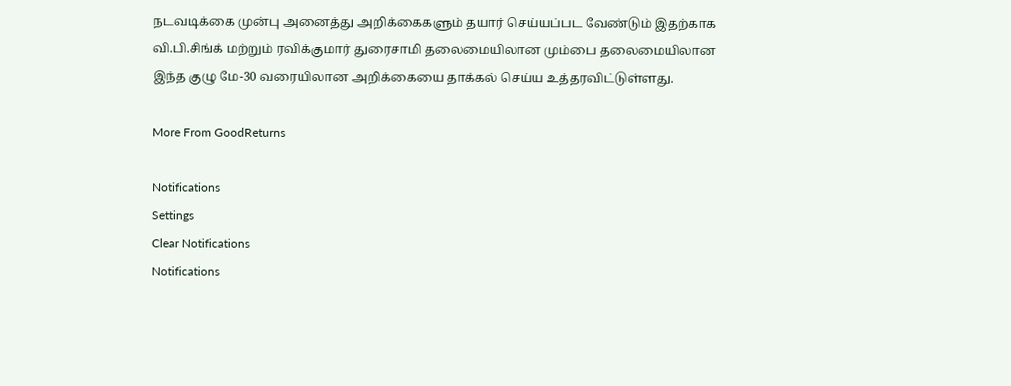நடவடிக்கை முன்பு அனைத்து அறிக்கைகளும் தயார் செய்யப்பட வேண்டும் இதற்காக வி.பி.சிங்க் மற்றும் ரவிக்குமார் துரைசாமி தலைமையிலான மும்பை தலைமையிலான இந்த குழு மே-30 வரையிலான அறிக்கையை தாக்கல் செய்ய உத்தரவிட்டுள்ளது.

More From GoodReturns

Notifications
Settings
Clear Notifications
Notifications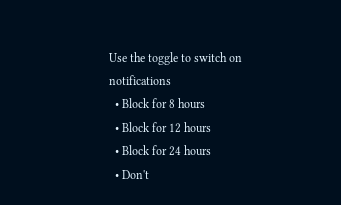Use the toggle to switch on notifications
  • Block for 8 hours
  • Block for 12 hours
  • Block for 24 hours
  • Don't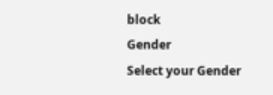block
Gender
Select your Gender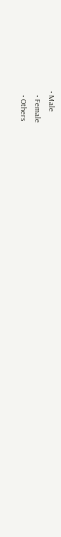• Male
  • Female
  • Others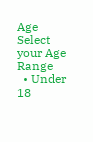Age
Select your Age Range
  • Under 18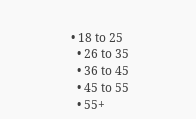• 18 to 25
  • 26 to 35
  • 36 to 45
  • 45 to 55
  • 55+